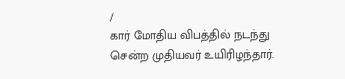/
கார் மோதிய விபத்தில் நடந்து சென்ற முதியவர் உயிரிழந்தார்.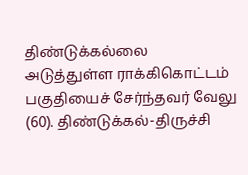திண்டுக்கல்லை அடுத்துள்ள ராக்கிகொட்டம் பகுதியைச் சேர்ந்தவர் வேலு (60). திண்டுக்கல்-திருச்சி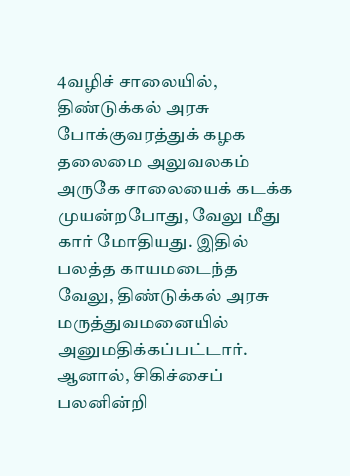4வழிச் சாலையில், திண்டுக்கல் அரசு போக்குவரத்துக் கழக தலைமை அலுவலகம் அருகே சாலையைக் கடக்க முயன்றபோது, வேலு மீது கார் மோதியது. இதில் பலத்த காயமடைந்த வேலு, திண்டுக்கல் அரசு மருத்துவமனையில் அனுமதிக்கப்பட்டார். ஆனால், சிகிச்சைப் பலனின்றி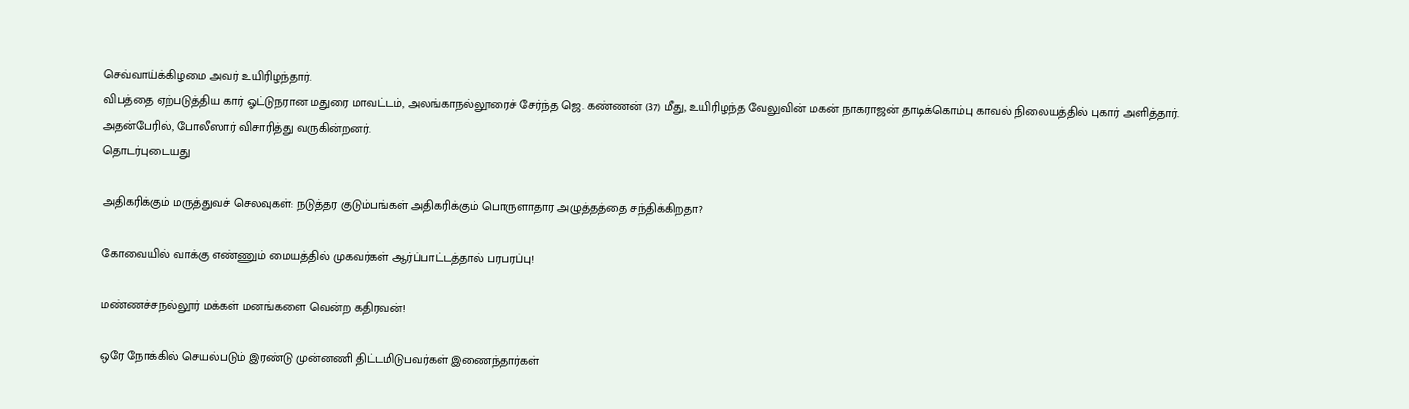செவ்வாய்க்கிழமை அவர் உயிரிழந்தார்.
விபத்தை ஏற்படுத்திய கார் ஓட்டுநரான மதுரை மாவட்டம், அலங்காநல்லூரைச் சேர்ந்த ஜெ. கண்ணன் (37) மீது, உயிரிழந்த வேலுவின் மகன் நாகராஜன் தாடிக்கொம்பு காவல் நிலையத்தில் புகார் அளித்தார். அதன்பேரில், போலீஸார் விசாரித்து வருகின்றனர்.
தொடர்புடையது

அதிகரிக்கும் மருத்துவச் செலவுகள்: நடுத்தர குடும்பங்கள் அதிகரிக்கும் பொருளாதார அழுத்தத்தை சந்திக்கிறதா?

கோவையில் வாக்கு எண்ணும் மையத்தில் முகவர்கள் ஆர்ப்பாட்டத்தால் பரபரப்பு!

மண்ணச்சநல்லூர் மக்கள் மனங்களை வென்ற கதிரவன்!

ஒரே நோக்கில் செயல்படும் இரண்டு முன்னணி திட்டமிடுபவர்கள் இணைந்தார்கள்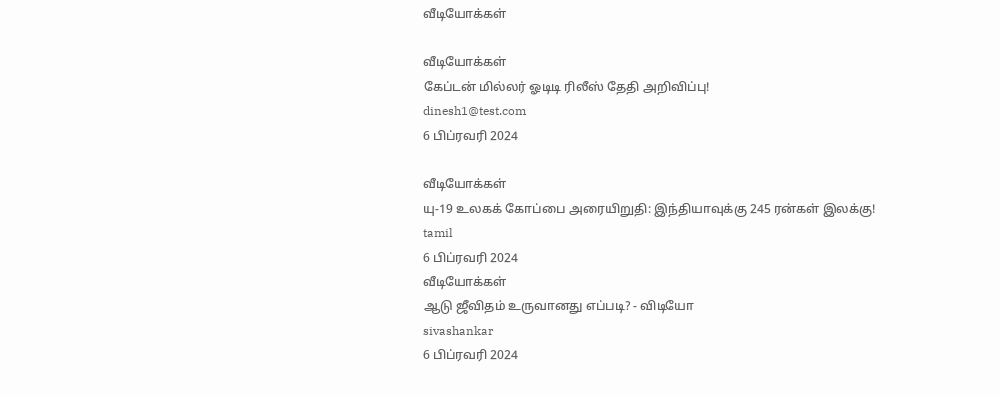வீடியோக்கள்

வீடியோக்கள்
கேப்டன் மில்லர் ஓடிடி ரிலீஸ் தேதி அறிவிப்பு!
dinesh1@test.com
6 பிப்ரவரி 2024

வீடியோக்கள்
யு-19 உலகக் கோப்பை அரையிறுதி: இந்தியாவுக்கு 245 ரன்கள் இலக்கு!
tamil
6 பிப்ரவரி 2024
வீடியோக்கள்
ஆடு ஜீவிதம் உருவானது எப்படி? - விடியோ
sivashankar
6 பிப்ரவரி 2024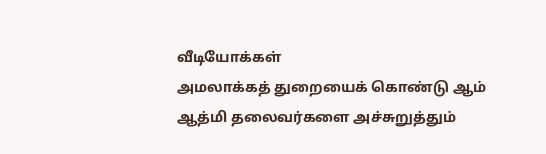வீடியோக்கள்
அமலாக்கத் துறையைக் கொண்டு ஆம் ஆத்மி தலைவர்களை அச்சுறுத்தும்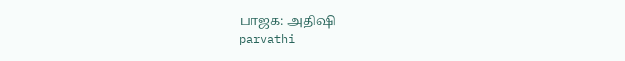பாஜக: அதிஷி
parvathi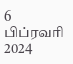6 பிப்ரவரி 2024